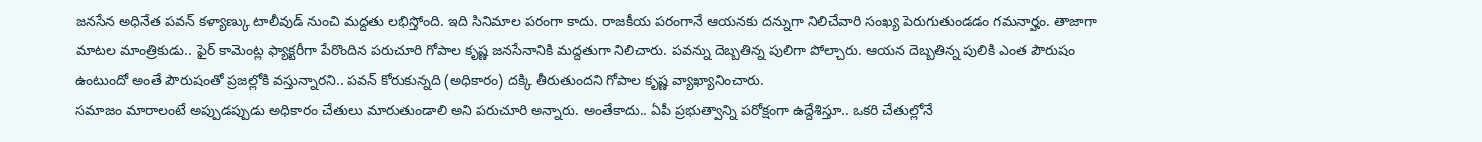జనసేన అధినేత పవన్ కళ్యాణ్కు టాలీవుడ్ నుంచి మద్దతు లభిస్తోంది. ఇది సినిమాల పరంగా కాదు. రాజకీయ పరంగానే ఆయనకు దన్నుగా నిలిచేవారి సంఖ్య పెరుగుతుండడం గమనార్హం. తాజాగా మాటల మాంత్రికుడు.. ఫైర్ కామెంట్ల ఫ్యాక్టరీగా పేరొందిన పరుచూరి గోపాల కృష్ణ జనసేనానికి మద్దతుగా నిలిచారు. పవన్ను దెబ్బతిన్న పులిగా పోల్చారు. ఆయన దెబ్బతిన్న పులికి ఎంత పౌరుషం ఉంటుందో అంతే పౌరుషంతో ప్రజల్లోకి వస్తున్నారని.. పవన్ కోరుకున్నది (అధికారం) దక్కి తీరుతుందని గోపాల కృష్ణ వ్యాఖ్యానించారు.
సమాజం మారాలంటే అప్పుడప్పుడు అధికారం చేతులు మారుతుండాలి అని పరుచూరి అన్నారు. అంతేకాదు.. ఏపీ ప్రభుత్వాన్ని పరోక్షంగా ఉద్దేశిస్తూ.. ఒకరి చేతుల్లోనే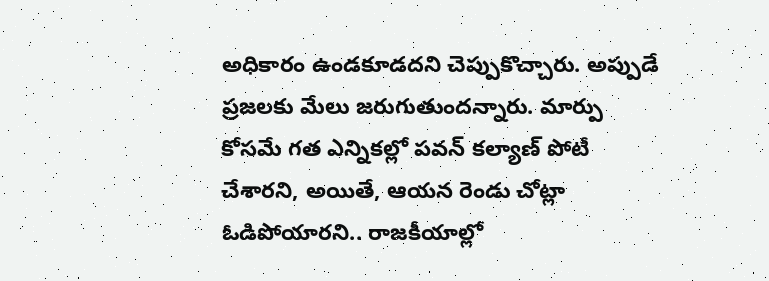అధికారం ఉండకూడదని చెప్పుకొచ్చారు. అప్పుడే ప్రజలకు మేలు జరుగుతుందన్నారు. మార్పు కోసమే గత ఎన్నికల్లో పవన్ కల్యాణ్ పోటీ చేశారని, అయితే, ఆయన రెండు చోట్లా ఓడిపోయారని.. రాజకీయాల్లో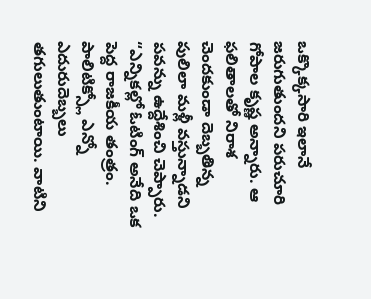ఒక్కొక్కసారి ఇలానే జరుగుతుందని పరుచూరి గోపాల కృష్ణ అన్నారు. ఆ ఫలితాలతో నిరాశ చెందకుండా దెబ్బతిన్న పులిలా మళ్లీ వస్తున్నాడని పవన్ను ఉద్దేశించి చెప్పారు.
“ఎన్నికల్లో ఓటింగ్ అనేది ఒక పెద్ద రాజకీయ తంత్రం. పాలిటిక్స్లో ఎన్నో ఎదురుదెబ్బలు తగులుతుంటాయి. వాటిని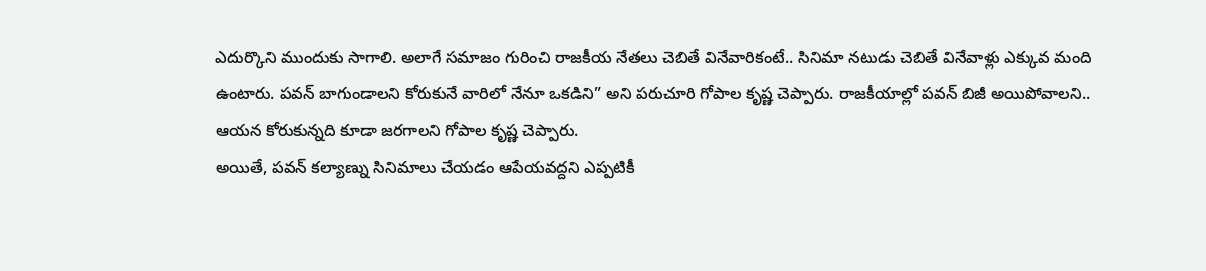ఎదుర్కొని ముందుకు సాగాలి. అలాగే సమాజం గురించి రాజకీయ నేతలు చెబితే వినేవారికంటే.. సినిమా నటుడు చెబితే వినేవాళ్లు ఎక్కువ మంది ఉంటారు. పవన్ బాగుండాలని కోరుకునే వారిలో నేనూ ఒకడిని” అని పరుచూరి గోపాల కృష్ణ చెప్పారు. రాజకీయాల్లో పవన్ బిజీ అయిపోవాలని.. ఆయన కోరుకున్నది కూడా జరగాలని గోపాల కృష్ణ చెప్పారు.
అయితే, పవన్ కల్యాణ్ను సినిమాలు చేయడం ఆపేయవద్దని ఎప్పటికీ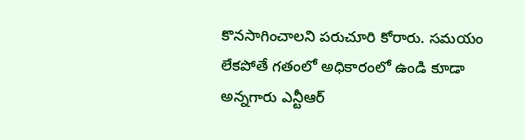కొనసాగించాలని పరుచూరి కోరారు. సమయం లేకపోతే గతంలో అధికారంలో ఉండి కూడా అన్నగారు ఎన్టీఆర్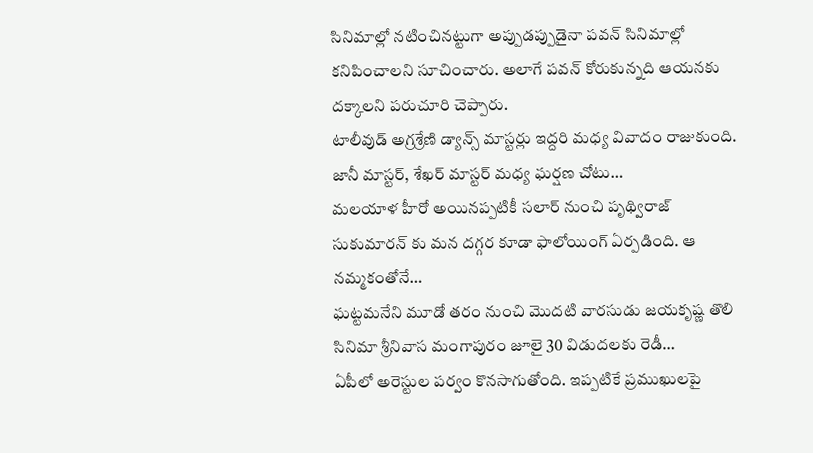సినిమాల్లో నటించినట్టుగా అప్పుడప్పుడైనా పవన్ సినిమాల్లో కనిపించాలని సూచించారు. అలాగే పవన్ కోరుకున్నది ఆయనకు దక్కాలని పరుచూరి చెప్పారు.
టాలీవుడ్ అగ్రశ్రేణి డ్యాన్స్ మాస్టర్లు ఇద్దరి మధ్య వివాదం రాజుకుంది. జానీ మాస్టర్, శేఖర్ మాస్టర్ మధ్య ఘర్షణ చోటు…
మలయాళ హీరో అయినప్పటికీ సలార్ నుంచి పృథ్విరాజ్ సుకుమారన్ కు మన దగ్గర కూడా ఫాలోయింగ్ ఏర్పడింది. ఆ నమ్మకంతోనే…
ఘట్టమనేని మూడో తరం నుంచి మొదటి వారసుడు జయకృష్ణ తొలి సినిమా శ్రీనివాస మంగాపురం జూలై 30 విడుదలకు రెడీ…
ఏపీలో అరెస్టుల పర్వం కొనసాగుతోంది. ఇప్పటికే ప్రముఖులపై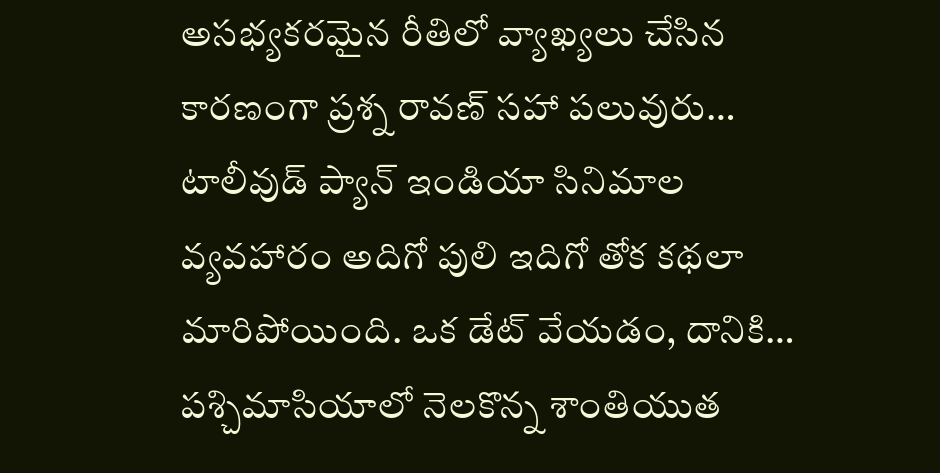అసభ్యకరమైన రీతిలో వ్యాఖ్యలు చేసిన కారణంగా ప్రశ్న రావణ్ సహా పలువురు…
టాలీవుడ్ ప్యాన్ ఇండియా సినిమాల వ్యవహారం అదిగో పులి ఇదిగో తోక కథలా మారిపోయింది. ఒక డేట్ వేయడం, దానికి…
పశ్చిమాసియాలో నెలకొన్న శాంతియుత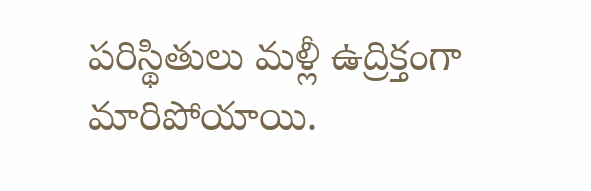పరిస్థితులు మళ్లీ ఉద్రిక్తంగా మారిపోయాయి.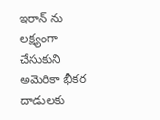ఇరాన్ ను లక్ష్యంగా చేసుకుని అమెరికా భీకర దాడులకు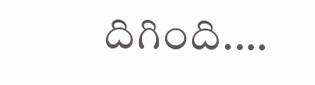దిగింది.…